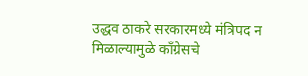उद्धव ठाकरे सरकारमध्ये मंत्रिपद न मिळाल्यामुळे कॉंग्रेसचे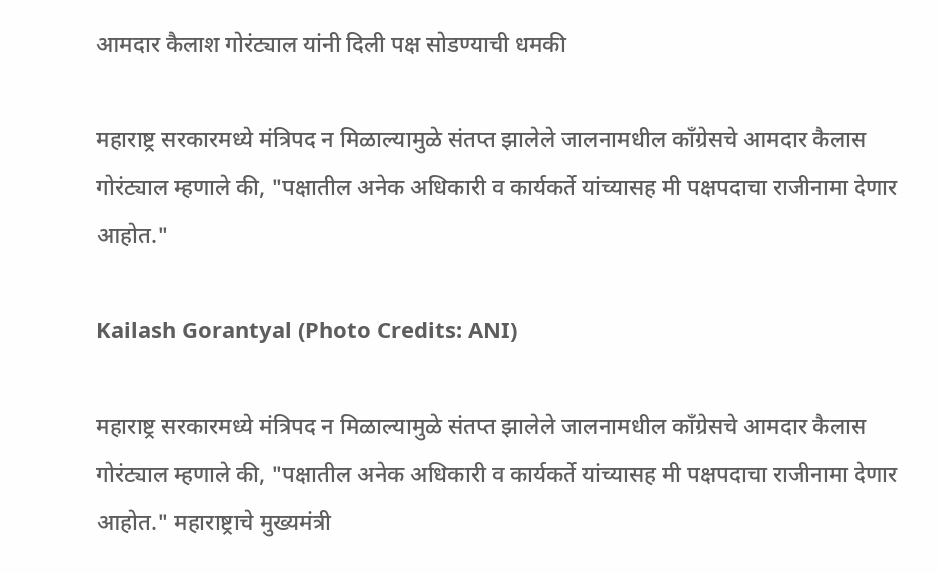आमदार कैलाश गोरंट्याल यांनी दिली पक्ष सोडण्याची धमकी

महाराष्ट्र सरकारमध्ये मंत्रिपद न मिळाल्यामुळे संतप्त झालेले जालनामधील कॉंग्रेसचे आमदार कैलास गोरंट्याल म्हणाले की, "पक्षातील अनेक अधिकारी व कार्यकर्ते यांच्यासह मी पक्षपदाचा राजीनामा देणार आहोत."

Kailash Gorantyal (Photo Credits: ANI)

महाराष्ट्र सरकारमध्ये मंत्रिपद न मिळाल्यामुळे संतप्त झालेले जालनामधील कॉंग्रेसचे आमदार कैलास गोरंट्याल म्हणाले की, "पक्षातील अनेक अधिकारी व कार्यकर्ते यांच्यासह मी पक्षपदाचा राजीनामा देणार आहोत." महाराष्ट्राचे मुख्यमंत्री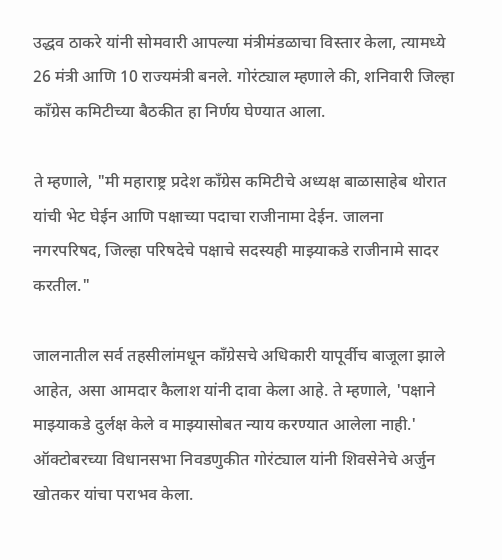उद्धव ठाकरे यांनी सोमवारी आपल्या मंत्रीमंडळाचा विस्तार केला, त्यामध्ये 26 मंत्री आणि 10 राज्यमंत्री बनले. गोरंट्याल म्हणाले की, शनिवारी जिल्हा कॉंग्रेस कमिटीच्या बैठकीत हा निर्णय घेण्यात आला.

ते म्हणाले, "मी महाराष्ट्र प्रदेश कॉंग्रेस कमिटीचे अध्यक्ष बाळासाहेब थोरात यांची भेट घेईन आणि पक्षाच्या पदाचा राजीनामा देईन. जालना नगरपरिषद, जिल्हा परिषदेचे पक्षाचे सदस्यही माझ्याकडे राजीनामे सादर करतील."

जालनातील सर्व तहसीलांमधून कॉंग्रेसचे अधिकारी यापूर्वीच बाजूला झाले आहेत, असा आमदार कैलाश यांनी दावा केला आहे. ते म्हणाले, 'पक्षाने माझ्याकडे दुर्लक्ष केले व माझ्यासोबत न्याय करण्यात आलेला नाही.' ऑक्टोबरच्या विधानसभा निवडणुकीत गोरंट्याल यांनी शिवसेनेचे अर्जुन खोतकर यांचा पराभव केला.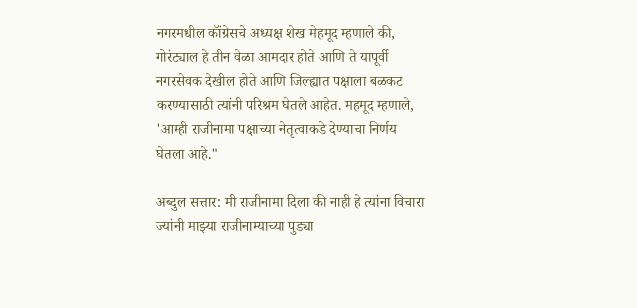नगरमधील कॉंग्रेसचे अध्यक्ष शेख मेहमूद म्हणाले की, गोरंट्याल हे तीन वेळा आमदार होते आणि ते यापूर्वी नगरसेवक देखील होते आणि जिल्ह्यात पक्षाला बळकट करण्यासाठी त्यांनी परिश्रम घेतले आहेत. महमूद म्हणाले, 'आम्ही राजीनामा पक्षाच्या नेतृत्वाकडे देण्याचा निर्णय घेतला आहे."

अब्दुल सत्तार: मी राजीनामा दिला की नाही हे त्यांना विचारा ज्यांनी माझ्या राजीनाम्याच्या पुड्या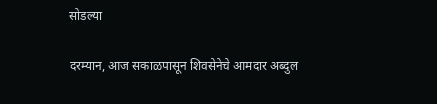सोडल्या

दरम्यान, आज सकाळपासून शिवसेनेचे आमदार अब्दुल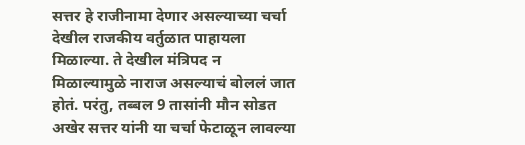सत्तर हे राजीनामा देणार असल्याच्या चर्चा देखील राजकीय वर्तुळात पाहायला मिळाल्या. ते देखील मंत्रिपद न मिळाल्यामुळे नाराज असल्याचं बोललं जात होतं. परंतु, तब्बल 9 तासांनी मौन सोडत अखेर सत्तर यांनी या चर्चा फेटाळून लावल्या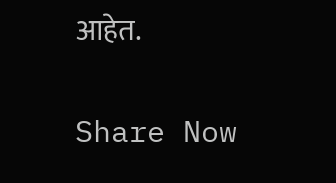आहेत.

Share Now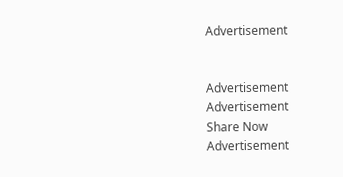Advertisement


Advertisement
Advertisement
Share Now
Advertisement